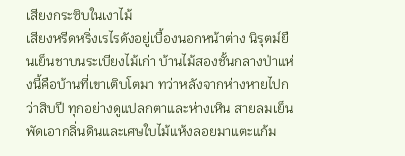เสียงกระซิบในเงาไม้
เสียงหรีดหริ่งเรไรดังอยู่เบื้องนอกหน้าต่าง นิรุตม์ยืนเย็นชาบนระเบียงไม้เก่า บ้านไม้สองชั้นกลางป่าแห่งนี้คือบ้านที่เขาเติบโตมา ทว่าหลังจากห่างหายไปกว่าสิบปี ทุกอย่างดูแปลกตาและห่างเหิน สายลมเย็นพัดเอากลิ่นดินและเศษใบไม้แห้งลอยมาแตะแก้ม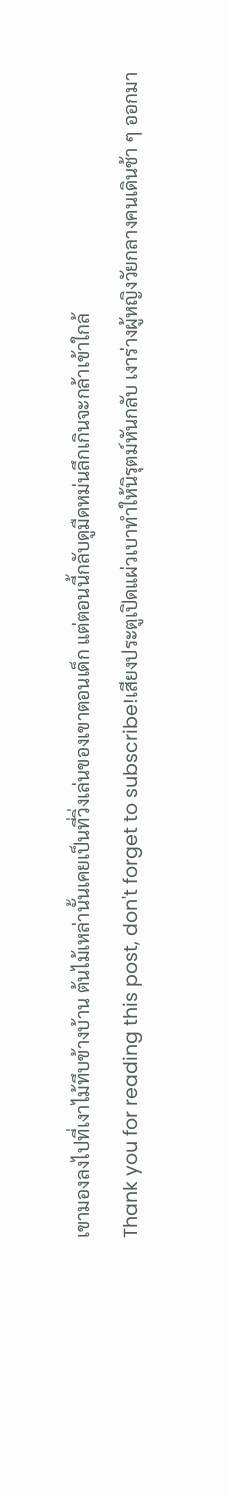เขามองลงไปที่เงาไม้ทึบข้างบ้าน ต้นไม้เหล่านั้นเคยเป็นที่วิ่งเล่นของเขาตอนเด็ก แต่ตอนนี้กลับดูมืดหม่นลึกเกินจะกล้าเข้าใกล้
Thank you for reading this post, don't forget to subscribe!เสียงประตูเปิดแผ่วเบาทำให้นิรุตม์หันกลับ เงาร่างผู้หญิงวัยกลางคนเดินช้า ๆ ออกมา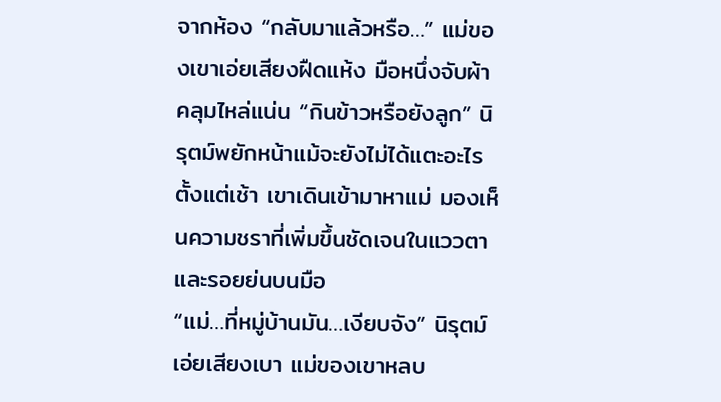จากห้อง “กลับมาแล้วหรือ…” แม่ของเขาเอ่ยเสียงฝืดแห้ง มือหนึ่งจับผ้าคลุมไหล่แน่น “กินข้าวหรือยังลูก” นิรุตม์พยักหน้าแม้จะยังไม่ได้แตะอะไรตั้งแต่เช้า เขาเดินเข้ามาหาแม่ มองเห็นความชราที่เพิ่มขึ้นชัดเจนในแววตาและรอยย่นบนมือ
“แม่…ที่หมู่บ้านมัน…เงียบจัง” นิรุตม์เอ่ยเสียงเบา แม่ของเขาหลบ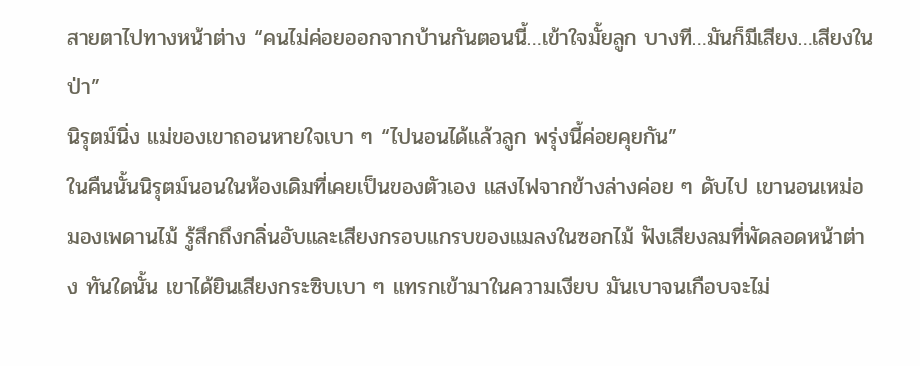สายตาไปทางหน้าต่าง “คนไม่ค่อยออกจากบ้านกันตอนนี้…เข้าใจมั้ยลูก บางที…มันก็มีเสียง…เสียงในป่า”
นิรุตม์นิ่ง แม่ของเขาถอนหายใจเบา ๆ “ไปนอนได้แล้วลูก พรุ่งนี้ค่อยคุยกัน”
ในคืนนั้นนิรุตม์นอนในห้องเดิมที่เคยเป็นของตัวเอง แสงไฟจากข้างล่างค่อย ๆ ดับไป เขานอนเหม่อมองเพดานไม้ รู้สึกถึงกลิ่นอับและเสียงกรอบแกรบของแมลงในซอกไม้ ฟังเสียงลมที่พัดลอดหน้าต่าง ทันใดนั้น เขาได้ยินเสียงกระซิบเบา ๆ แทรกเข้ามาในความเงียบ มันเบาจนเกือบจะไม่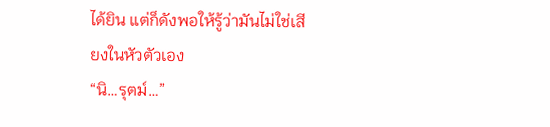ได้ยิน แต่ก็ดังพอให้รู้ว่ามันไม่ใช่เสียงในหัวตัวเอง
“นิ…รุตม์…”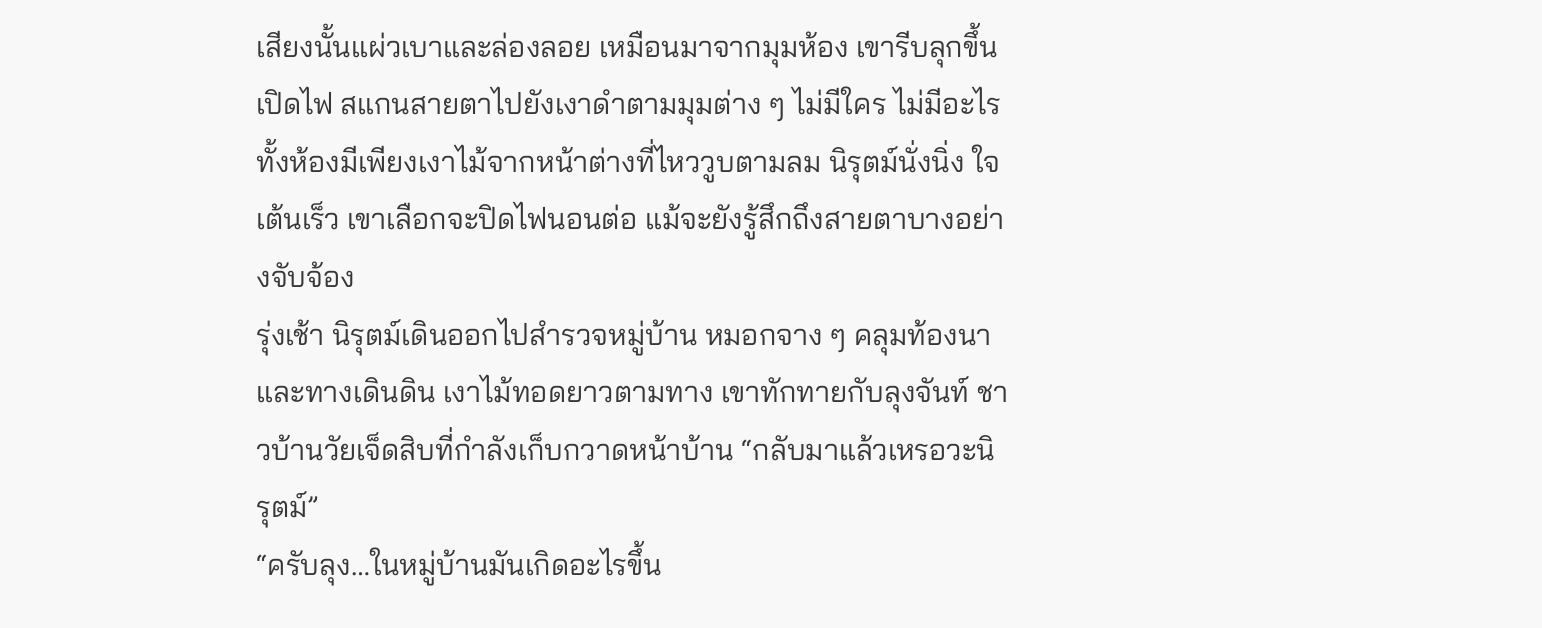เสียงนั้นแผ่วเบาและล่องลอย เหมือนมาจากมุมห้อง เขารีบลุกขึ้นเปิดไฟ สแกนสายตาไปยังเงาดำตามมุมต่าง ๆ ไม่มีใคร ไม่มีอะไร ทั้งห้องมีเพียงเงาไม้จากหน้าต่างที่ไหววูบตามลม นิรุตม์นั่งนิ่ง ใจเต้นเร็ว เขาเลือกจะปิดไฟนอนต่อ แม้จะยังรู้สึกถึงสายตาบางอย่างจับจ้อง
รุ่งเช้า นิรุตม์เดินออกไปสำรวจหมู่บ้าน หมอกจาง ๆ คลุมท้องนาและทางเดินดิน เงาไม้ทอดยาวตามทาง เขาทักทายกับลุงจันท์ ชาวบ้านวัยเจ็ดสิบที่กำลังเก็บกวาดหน้าบ้าน “กลับมาแล้วเหรอวะนิรุตม์”
“ครับลุง…ในหมู่บ้านมันเกิดอะไรขึ้น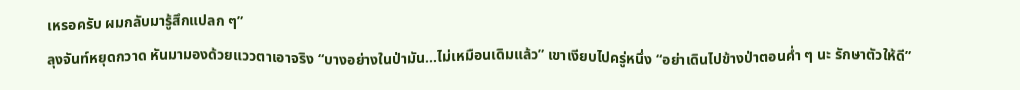เหรอครับ ผมกลับมารู้สึกแปลก ๆ”
ลุงจันท์หยุดกวาด หันมามองด้วยแววตาเอาจริง “บางอย่างในป่ามัน…ไม่เหมือนเดิมแล้ว” เขาเงียบไปครู่หนึ่ง “อย่าเดินไปข้างป่าตอนค่ำ ๆ นะ รักษาตัวให้ดี”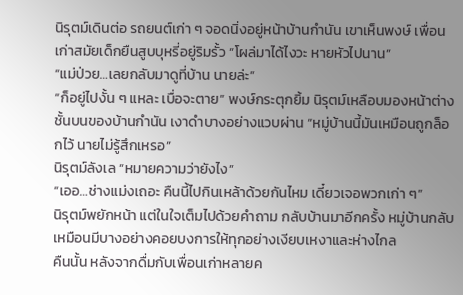นิรุตม์เดินต่อ รถยนต์เก่า ๆ จอดนิ่งอยู่หน้าบ้านกำนัน เขาเห็นพงษ์ เพื่อนเก่าสมัยเด็กยืนสูบบุหรี่อยู่ริมรั้ว “โผล่มาได้ไงวะ หายหัวไปนาน”
“แม่ป่วย…เลยกลับมาดูที่บ้าน นายล่ะ”
“ก็อยู่ไปงั้น ๆ แหละ เบื่อจะตาย” พงษ์กระตุกยิ้ม นิรุตม์เหลือบมองหน้าต่างชั้นบนของบ้านกำนัน เงาดำบางอย่างแวบผ่าน “หมู่บ้านนี้มันเหมือนถูกล็อกไว้ นายไม่รู้สึกเหรอ”
นิรุตม์ลังเล “หมายความว่ายังไง”
“เออ…ช่างแม่งเถอะ คืนนี้ไปกินเหล้าด้วยกันไหม เดี๋ยวเจอพวกเก่า ๆ”
นิรุตม์พยักหน้า แต่ในใจเต็มไปด้วยคำถาม กลับบ้านมาอีกครั้ง หมู่บ้านกลับเหมือนมีบางอย่างคอยบงการให้ทุกอย่างเงียบเหงาและห่างไกล
คืนนั้น หลังจากดื่มกับเพื่อนเก่าหลายค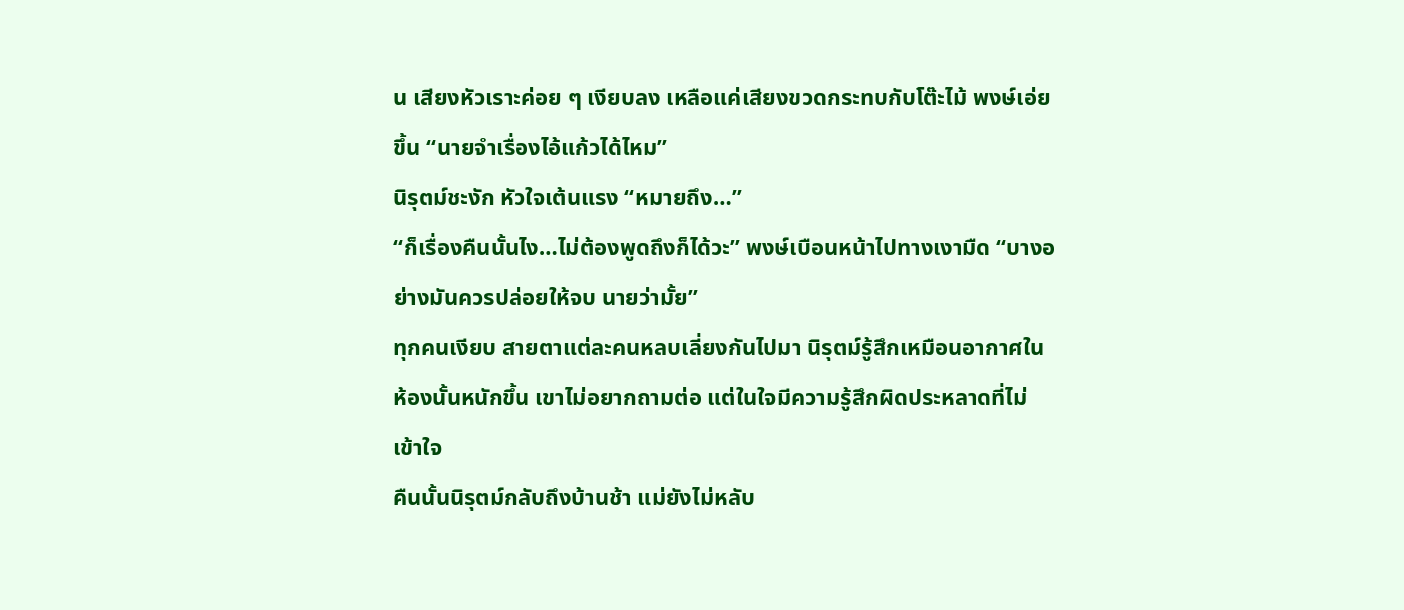น เสียงหัวเราะค่อย ๆ เงียบลง เหลือแค่เสียงขวดกระทบกับโต๊ะไม้ พงษ์เอ่ยขึ้น “นายจำเรื่องไอ้แก้วได้ไหม”
นิรุตม์ชะงัก หัวใจเต้นแรง “หมายถึง…”
“ก็เรื่องคืนนั้นไง…ไม่ต้องพูดถึงก็ได้วะ” พงษ์เบือนหน้าไปทางเงามืด “บางอย่างมันควรปล่อยให้จบ นายว่ามั้ย”
ทุกคนเงียบ สายตาแต่ละคนหลบเลี่ยงกันไปมา นิรุตม์รู้สึกเหมือนอากาศในห้องนั้นหนักขึ้น เขาไม่อยากถามต่อ แต่ในใจมีความรู้สึกผิดประหลาดที่ไม่เข้าใจ
คืนนั้นนิรุตม์กลับถึงบ้านช้า แม่ยังไม่หลับ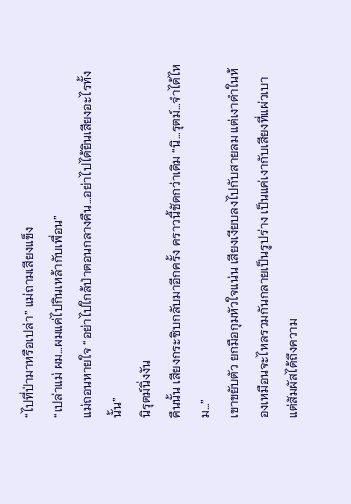“ไปที่ป่ามาหรือเปล่า” แม่ถามเสียงแข็ง
“เปล่าแม่ ผม…ผมแค่ไปกินเหล้ากับเพื่อน”
แม่ถอนหายใจ “อย่าไปใกล้ป่าตอนกลางคืน…อย่าไปได้ยินเสียงอะไรทั้งนั้น”
นิรุตม์นิ่งงัน
คืนนั้น เสียงกระซิบกลับมาอีกครั้ง คราวนี้ชัดกว่าเดิม “นิ…รุตม์…จำได้ไหม…”
เขาขยับตัว ยกมือกุมหัวใจแน่น เสียงเงียบลงไปกับสายลม แต่เงาดำในห้องเหมือนจะไหลรวมกันกลายเป็นรูปร่าง เป็นแค่เงากับเสียงที่แผ่วเบา แต่สัมผัสได้ถึงความ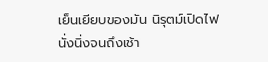เย็นเยียบของมัน นิรุตม์เปิดไฟนั่งนิ่งจนถึงเช้า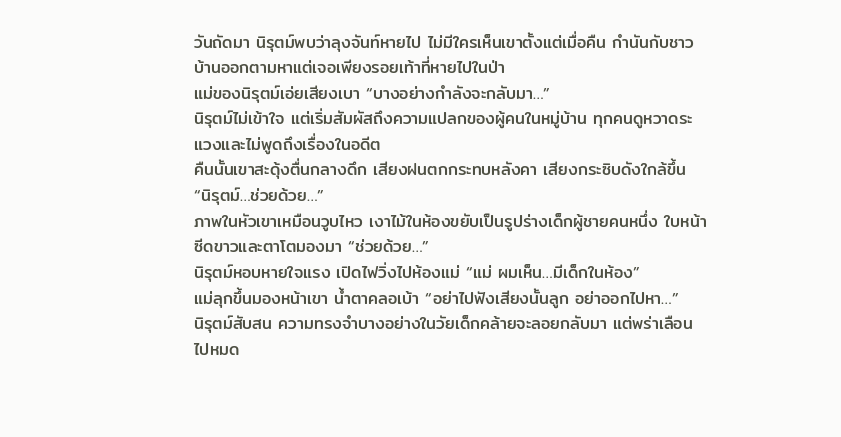วันถัดมา นิรุตม์พบว่าลุงจันท์หายไป ไม่มีใครเห็นเขาตั้งแต่เมื่อคืน กำนันกับชาวบ้านออกตามหาแต่เจอเพียงรอยเท้าที่หายไปในป่า
แม่ของนิรุตม์เอ่ยเสียงเบา “บางอย่างกำลังจะกลับมา…”
นิรุตม์ไม่เข้าใจ แต่เริ่มสัมผัสถึงความแปลกของผู้คนในหมู่บ้าน ทุกคนดูหวาดระแวงและไม่พูดถึงเรื่องในอดีต
คืนนั้นเขาสะดุ้งตื่นกลางดึก เสียงฝนตกกระทบหลังคา เสียงกระซิบดังใกล้ขึ้น “นิรุตม์…ช่วยด้วย…”
ภาพในหัวเขาเหมือนวูบไหว เงาไม้ในห้องขยับเป็นรูปร่างเด็กผู้ชายคนหนึ่ง ใบหน้าซีดขาวและตาโตมองมา “ช่วยด้วย…”
นิรุตม์หอบหายใจแรง เปิดไฟวิ่งไปห้องแม่ “แม่ ผมเห็น…มีเด็กในห้อง”
แม่ลุกขึ้นมองหน้าเขา น้ำตาคลอเบ้า “อย่าไปฟังเสียงนั้นลูก อย่าออกไปหา…”
นิรุตม์สับสน ความทรงจำบางอย่างในวัยเด็กคล้ายจะลอยกลับมา แต่พร่าเลือนไปหมด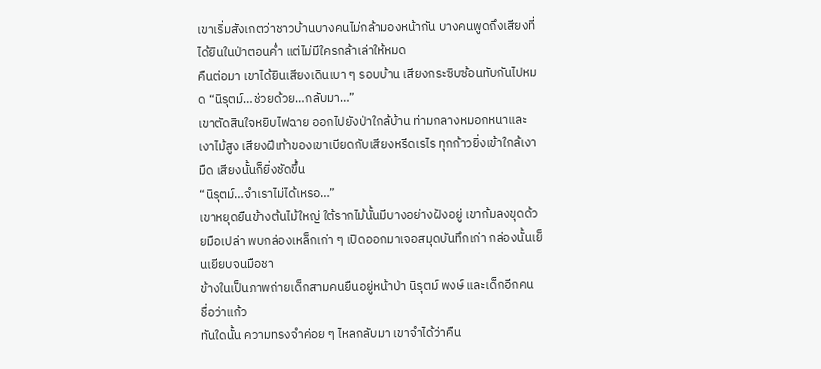เขาเริ่มสังเกตว่าชาวบ้านบางคนไม่กล้ามองหน้ากัน บางคนพูดถึงเสียงที่ได้ยินในป่าตอนค่ำ แต่ไม่มีใครกล้าเล่าให้หมด
คืนต่อมา เขาได้ยินเสียงเดินเบา ๆ รอบบ้าน เสียงกระซิบซ้อนทับกันไปหมด “นิรุตม์…ช่วยด้วย…กลับมา…”
เขาตัดสินใจหยิบไฟฉาย ออกไปยังป่าใกล้บ้าน ท่ามกลางหมอกหนาและเงาไม้สูง เสียงฝีเท้าของเขาเบียดกับเสียงหรีดเรไร ทุกก้าวยิ่งเข้าใกล้เงามืด เสียงนั้นก็ยิ่งชัดขึ้น
“นิรุตม์…จำเราไม่ได้เหรอ…”
เขาหยุดยืนข้างต้นไม้ใหญ่ ใต้รากไม้นั้นมีบางอย่างฝังอยู่ เขาก้มลงขุดด้วยมือเปล่า พบกล่องเหล็กเก่า ๆ เปิดออกมาเจอสมุดบันทึกเก่า กล่องนั้นเย็นเยียบจนมือชา
ข้างในเป็นภาพถ่ายเด็กสามคนยืนอยู่หน้าป่า นิรุตม์ พงษ์ และเด็กอีกคน ชื่อว่าแก้ว
ทันใดนั้น ความทรงจำค่อย ๆ ไหลกลับมา เขาจำได้ว่าคืน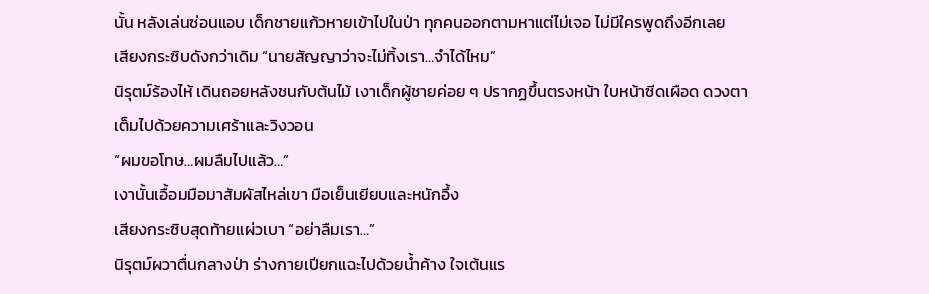นั้น หลังเล่นซ่อนแอบ เด็กชายแก้วหายเข้าไปในป่า ทุกคนออกตามหาแต่ไม่เจอ ไม่มีใครพูดถึงอีกเลย
เสียงกระซิบดังกว่าเดิม “นายสัญญาว่าจะไม่ทิ้งเรา…จำได้ไหม”
นิรุตม์ร้องไห้ เดินถอยหลังชนกับต้นไม้ เงาเด็กผู้ชายค่อย ๆ ปรากฏขึ้นตรงหน้า ใบหน้าซีดเผือด ดวงตาเต็มไปด้วยความเศร้าและวิงวอน
“ผมขอโทษ…ผมลืมไปแล้ว…”
เงานั้นเอื้อมมือมาสัมผัสไหล่เขา มือเย็นเยียบและหนักอึ้ง
เสียงกระซิบสุดท้ายแผ่วเบา “อย่าลืมเรา…”
นิรุตม์ผวาตื่นกลางป่า ร่างกายเปียกแฉะไปด้วยน้ำค้าง ใจเต้นแร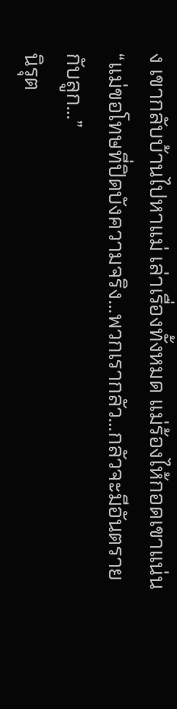ง เขากลับบ้านไปหาแม่ เล่าเรื่องทั้งหมด แม่ร้องไห้กอดเขาแน่น “แม่ขอโทษที่ปิดบังความจริง…พวกเรากลัว…กลัวจะมีอันตรายกับลูก…”
นิรุต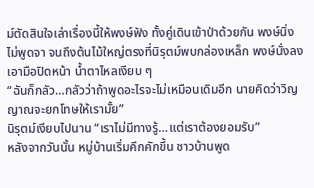ม์ตัดสินใจเล่าเรื่องนี้ให้พงษ์ฟัง ทั้งคู่เดินเข้าป่าด้วยกัน พงษ์นิ่งไม่พูดจา จนถึงต้นไม้ใหญ่ตรงที่นิรุตม์พบกล่องเหล็ก พงษ์นั่งลง เอามือปิดหน้า น้ำตาไหลเงียบ ๆ
“ฉันก็กลัว…กลัวว่าถ้าพูดอะไรจะไม่เหมือนเดิมอีก นายคิดว่าวิญญาณจะยกโทษให้เรามั้ย”
นิรุตม์เงียบไปนาน “เราไม่มีทางรู้…แต่เราต้องยอมรับ”
หลังจากวันนั้น หมู่บ้านเริ่มคึกคักขึ้น ชาวบ้านพูด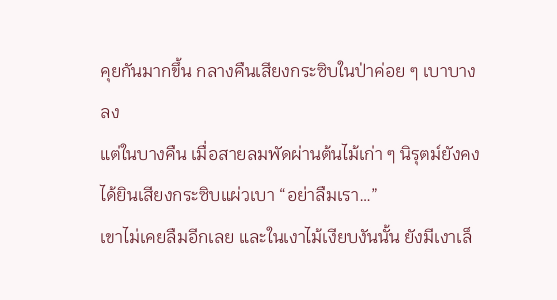คุยกันมากขึ้น กลางคืนเสียงกระซิบในป่าค่อย ๆ เบาบางลง
แต่ในบางคืน เมื่อสายลมพัดผ่านต้นไม้เก่า ๆ นิรุตม์ยังคงได้ยินเสียงกระซิบแผ่วเบา “อย่าลืมเรา…”
เขาไม่เคยลืมอีกเลย และในเงาไม้เงียบงันนั้น ยังมีเงาเล็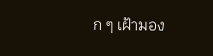ก ๆ เฝ้ามอง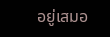อยู่เสมอ